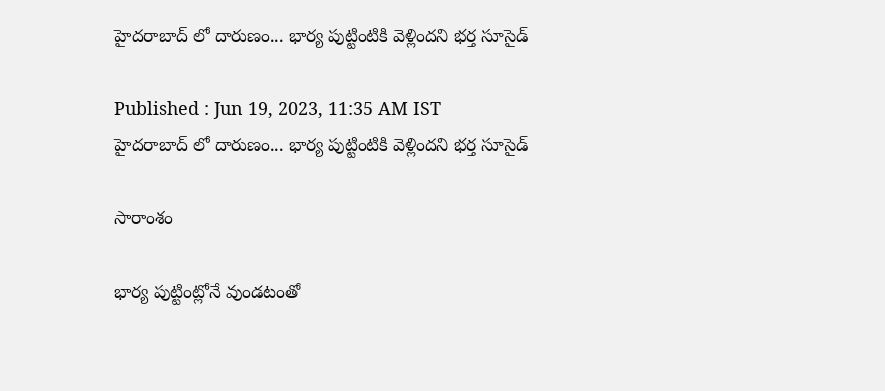హైదరాబాద్ లో దారుణం... భార్య పుట్టింటికి వెళ్లిందని భర్త సూసైడ్

Published : Jun 19, 2023, 11:35 AM IST
హైదరాబాద్ లో దారుణం... భార్య పుట్టింటికి వెళ్లిందని భర్త సూసైడ్

సారాంశం

భార్య పుట్టింట్లోనే వుండటంతో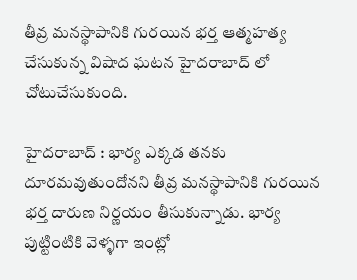తీవ్ర మనస్థాపానికి గురయిన భర్త ఆత్మహత్య చేసుకున్న విషాద ఘటన హైదరాబాద్ లో చోటుచేసుకుంది.

హైదరాబాద్ : భార్య ఎక్కడ తనకు దూరమవుతుందోనని తీవ్ర మనస్థాపానికి గురయిన భర్త దారుణ నిర్ణయం తీసుకున్నాడు. భార్య పుట్టింటికి వెళ్ళగా ఇంట్లో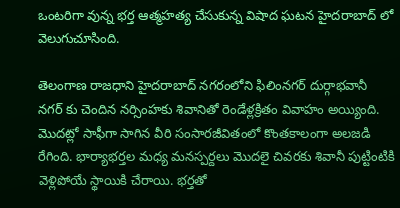ఒంటరిగా వున్న భర్త ఆత్మహత్య చేసుకున్న విషాద ఘటన హైదరాబాద్ లో వెలుగుచూసింది.

తెలంగాణ రాజధాని హైదరాబాద్ నగరంలోని ఫిలింనగర్ దుర్గాభవానీ నగర్ కు చెందిన నర్సింహకు శివానితో రెండేళ్లక్రితం వివాహం అయ్యింది. మొదట్లో సాఫీగా సాగిన వీరి సంసారజీవితంలో కొంతకాలంగా అలజడి రేగింది. భార్యాభర్తల మధ్య మనస్పర్దలు మొదలై చివరకు శివానీ పుట్టింటికి వెళ్లిపోయే స్థాయికి చేరాయి. భర్తతో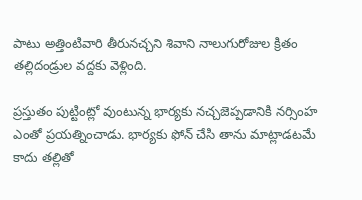పాటు అత్తింటివారి తీరునచ్చని శివాని నాలుగురోజుల క్రితం తల్లిదండ్రుల వద్దకు వెళ్లింది.

ప్రస్తుతం పుట్టింట్లో వుంటున్న భార్యకు నచ్చజెప్పడానికి నర్సింహ ఎంతో ప్రయత్నించాడు. భార్యకు ఫోన్ చేసి తాను మాట్లాడటమే కాదు తల్లితో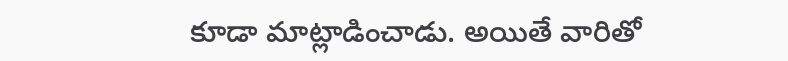కూడా మాట్లాడించాడు. అయితే వారితో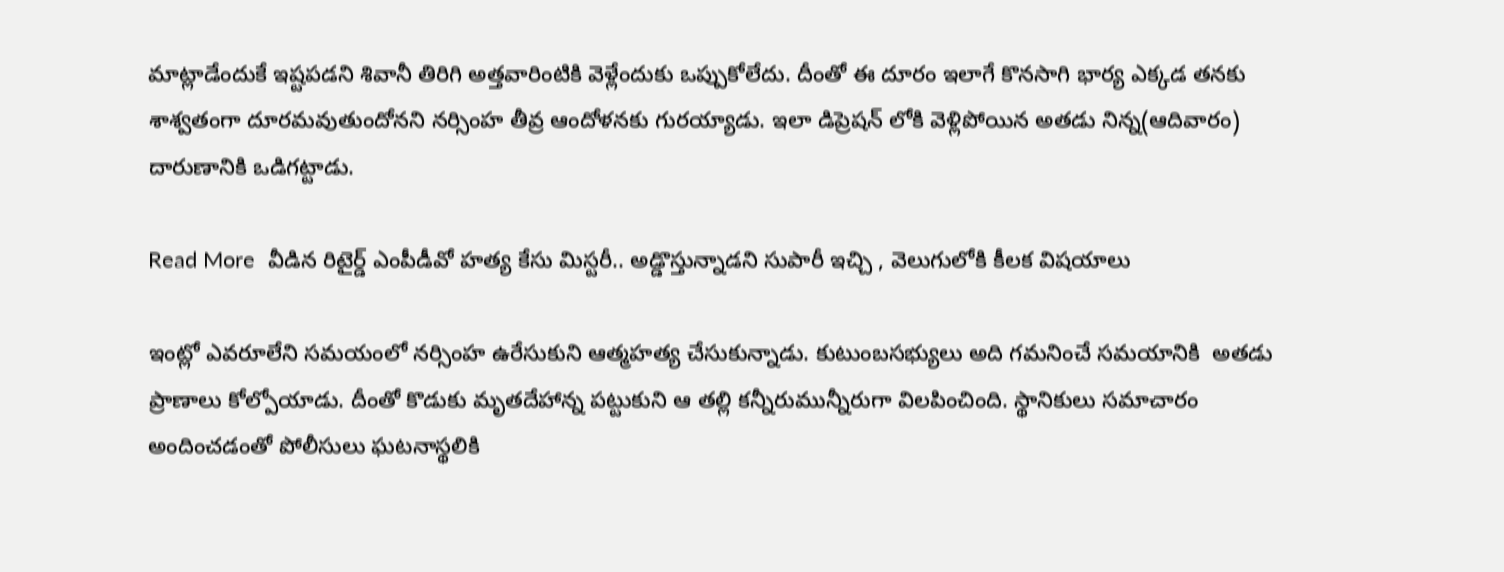మాట్లాడేందుకే ఇష్టపడని శివానీ తిరిగి అత్తవారింటికి వెళ్లేందుకు ఒప్పుకోలేదు. దీంతో ఈ దూరం ఇలాగే కొనసాగి భార్య ఎక్కడ తనకు శాశ్వతంగా దూరమవుతుందోనని నర్సింహ తీవ్ర ఆందోళనకు గురయ్యాడు. ఇలా డిప్రెషన్ లోకి వెళ్లిపోయిన అతడు నిన్న(ఆదివారం) దారుణానికి ఒడిగట్టాడు.

Read More  వీడిన రిటైర్డ్ ఎంపీడీవో హత్య కేసు మిస్టరీ.. అడ్డొస్తున్నాడని సుపారీ ఇచ్చి , వెలుగులోకి కీలక విషయాలు

ఇంట్లో ఎవరూలేని సమయంలో నర్సింహ ఉరేసుకుని ఆత్మహత్య చేసుకున్నాడు. కుటుంబసభ్యులు అది గమనించే సమయానికి  అతడు ప్రాణాలు కోల్పోయాడు. దీంతో కొడుకు మృతదేహాన్న పట్టుకుని ఆ తల్లి కన్నీరుమున్నీరుగా విలపించింది. స్థానికులు సమాచారం అందించడంతో పోలీసులు ఘటనాస్థలికి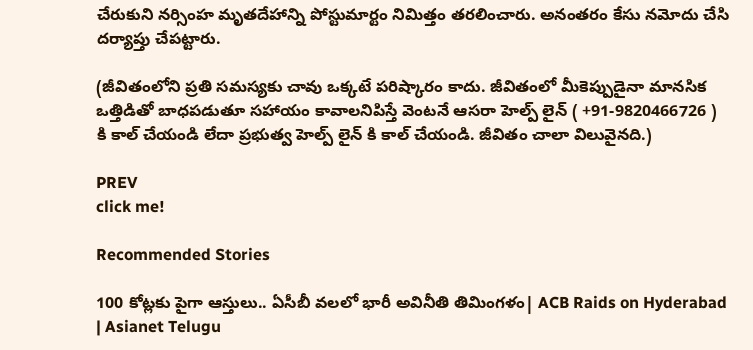చేరుకుని నర్సింహ మృతదేహాన్ని పోస్టుమార్టం నిమిత్తం తరలించారు. అనంతరం కేసు నమోదు చేసి దర్యాప్తు చేపట్టారు.

(జీవితంలోని ప్రతి సమస్యకు చావు ఒక్కటే పరిష్కారం కాదు. జీవితంలో మీకెప్పుడైనా మానసిక ఒత్తిడితో బాధపడుతూ సహాయం కావాలనిపిస్తే వెంటనే ఆసరా హెల్ప్ లైన్ ( +91-9820466726 )  కి కాల్ చేయండి లేదా ప్రభుత్వ హెల్ప్ లైన్ కి కాల్ చేయండి. జీవితం చాలా విలువైనది.)

PREV
click me!

Recommended Stories

100 కోట్లకు పైగా ఆస్తులు.. ఏసీబీ వలలో భారీ అవినీతి తిమింగళం| ACB Raids on Hyderabad | Asianet Telugu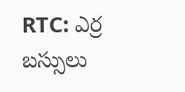RTC: ఎర్ర బ‌స్సులు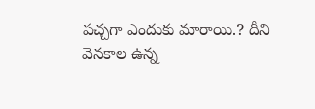ప‌చ్చ‌గా ఎందుకు మారాయి.? దీని వెన‌కాల ఉన్న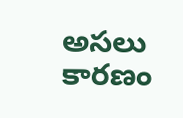అస‌లు కార‌ణం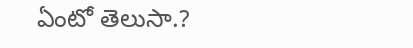ఏంటో తెలుసా.?